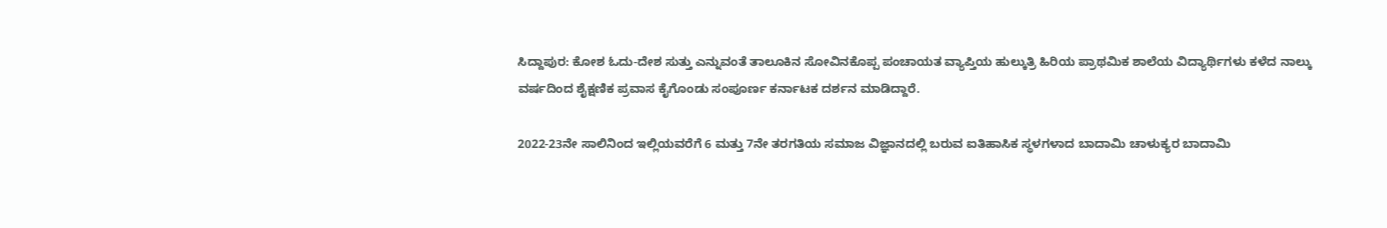ಸಿದ್ದಾಪುರ: ಕೋಶ ಓದು-ದೇಶ ಸುತ್ತು ಎನ್ನುವಂತೆ ತಾಲೂಕಿನ ಸೋವಿನಕೊಪ್ಪ ಪಂಚಾಯತ ವ್ಯಾಪ್ತಿಯ ಹುಲ್ಕುತ್ರಿ ಹಿರಿಯ ಪ್ರಾಥಮಿಕ ಶಾಲೆಯ ವಿದ್ಯಾರ್ಥಿಗಳು ಕಳೆದ ನಾಲ್ಕು ವರ್ಷದಿಂದ ಶೈಕ್ಷಣಿಕ ಪ್ರವಾಸ ಕೈಗೊಂಡು ಸಂಪೂರ್ಣ ಕರ್ನಾಟಕ ದರ್ಶನ ಮಾಡಿದ್ದಾರೆ.

2022-23ನೇ ಸಾಲಿನಿಂದ ಇಲ್ಲಿಯವರೆಗೆ 6 ಮತ್ತು 7ನೇ ತರಗತಿಯ ಸಮಾಜ ವಿಜ್ಞಾನದಲ್ಲಿ ಬರುವ ಐತಿಹಾಸಿಕ ಸ್ಥಳಗಳಾದ ಬಾದಾಮಿ ಚಾಳುಕ್ಯರ ಬಾದಾಮಿ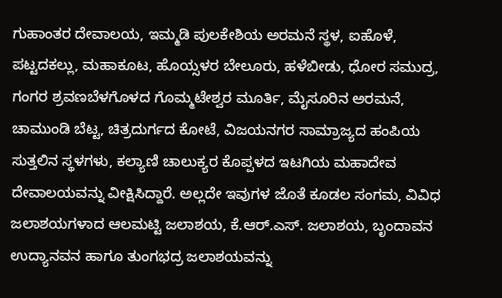ಗುಹಾಂತರ ದೇವಾಲಯ, ಇಮ್ಮಡಿ ಪುಲಕೇಶಿಯ ಅರಮನೆ ಸ್ಥಳ, ಐಹೊಳೆ, ಪಟ್ಟದಕಲ್ಲು, ಮಹಾಕೂಟ, ಹೊಯ್ಸಳರ ಬೇಲೂರು, ಹಳೆಬೀಡು, ಧೋರ ಸಮುದ್ರ, ಗಂಗರ ಶ್ರವಣಬೆಳಗೊಳದ ಗೊಮ್ಮಟೇಶ್ವರ ಮೂರ್ತಿ, ಮೈಸೂರಿನ ಅರಮನೆ, ಚಾಮುಂಡಿ ಬೆಟ್ಟ, ಚಿತ್ರದುರ್ಗದ ಕೋಟೆ, ವಿಜಯನಗರ ಸಾಮ್ರಾಜ್ಯದ ಹಂಪಿಯ ಸುತ್ತಲಿನ ಸ್ಥಳಗಳು, ಕಲ್ಯಾಣಿ ಚಾಲುಕ್ಯರ ಕೊಪ್ಪಳದ ಇಟಗಿಯ ಮಹಾದೇವ ದೇವಾಲಯವನ್ನು ವೀಕ್ಷಿಸಿದ್ದಾರೆ. ಅಲ್ಲದೇ ಇವುಗಳ ಜೊತೆ ಕೂಡಲ ಸಂಗಮ, ವಿವಿಧ ಜಲಾಶಯಗಳಾದ ಆಲಮಟ್ಟಿ ಜಲಾಶಯ, ಕೆ.ಆರ್.ಎಸ್. ಜಲಾಶಯ, ಬೃಂದಾವನ ಉದ್ಯಾನವನ ಹಾಗೂ ತುಂಗಭದ್ರ ಜಲಾಶಯವನ್ನು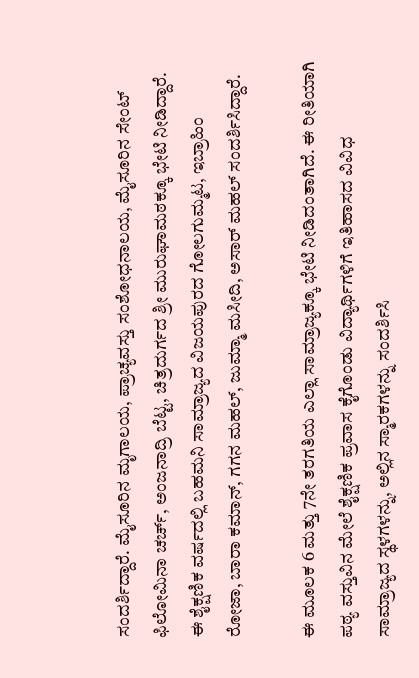ಸಂದರ್ಶಿದ್ದಾರೆ. ಮೈಸೂರಿನ ಮೃಗಾಲಯ, ಪ್ರಾಚ್ಯವಸ್ತು ಸಂಶೋಧನಾಲಯ, ಮೈಸೂರಿನ ಸೇಂಟ್ ಫಿಲೋಮಿನಾ ಚರ್ಚ್, ಅಂಜನಾದ್ರಿ ಬೆಟ್ಟ, ಚಿತ್ರದುರ್ಗದ ಶ್ರೀ ಮುರುಘಾಮಠಕ್ಕೂ ಭೇಟಿ ನೀಡಿದ್ದಾರೆ. ಈ ಶೈಕ್ಷಣಿಕ ವರ್ಷದಲ್ಲಿ ಬಹಮನಿ ಸಾಮ್ರಾಜ್ಯದ ವಿಜಯಪುರದ ಗೋಲಗುಮ್ಮಟ, ಇಬ್ರಾಹಿಂ ರೋಜಾ, ಬಾರಾ ಕಮಾನ್, ಗಗನ ಮಹಲ್, ಜುಮ್ಮಾ ಮಸೀದಿ, ಅಸಾರ್ ಮಹಲ್ ಸಂದರ್ಶಿಸಿದ್ದಾರೆ.

ಈ ಮೂಲಕ 6 ಮತ್ತು 7ನೇ ತರಗತಿಯ ಎಲ್ಲಾ ಸಾಮ್ರಾಜ್ಯಕ್ಕೂ ಭೇಟಿ ನೀಡಿದಂತಾಗಿದೆ. ಈ ರೀತಿಯಾಗಿ ಪಠ್ಯ ವಸ್ತುವಿನ ಮೇಲೆ ಶೈಕ್ಷಣಿಕ ಪ್ರವಾಸ ಕೈಗೊಂಡು ವಿದ್ಯಾರ್ಥಿಗಳಿಗೆ ಇತಿಹಾಸದ ವಿವಿಧ ಸಾಮ್ರಾಜ್ಯದ ಸ್ಥಳಗಳನ್ನು, ಅಲ್ಲಿನ ಸ್ಮಾರಕಗಳನ್ನು ಸಂದರ್ಶಿಸಿ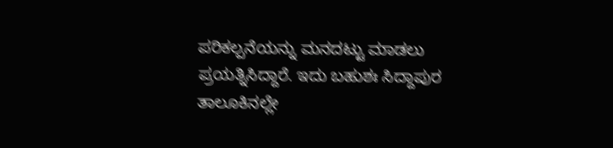ಪರಿಕಲ್ಪನೆಯನ್ನು ಮನದಟ್ಟು ಮಾಡಲು ಪ್ರಯತ್ನಿಸಿದ್ದಾರೆ. ಇದು ಬಹುಶಃ ಸಿದ್ದಾಪುರ ತಾಲೂಕಿನಲ್ಲೇ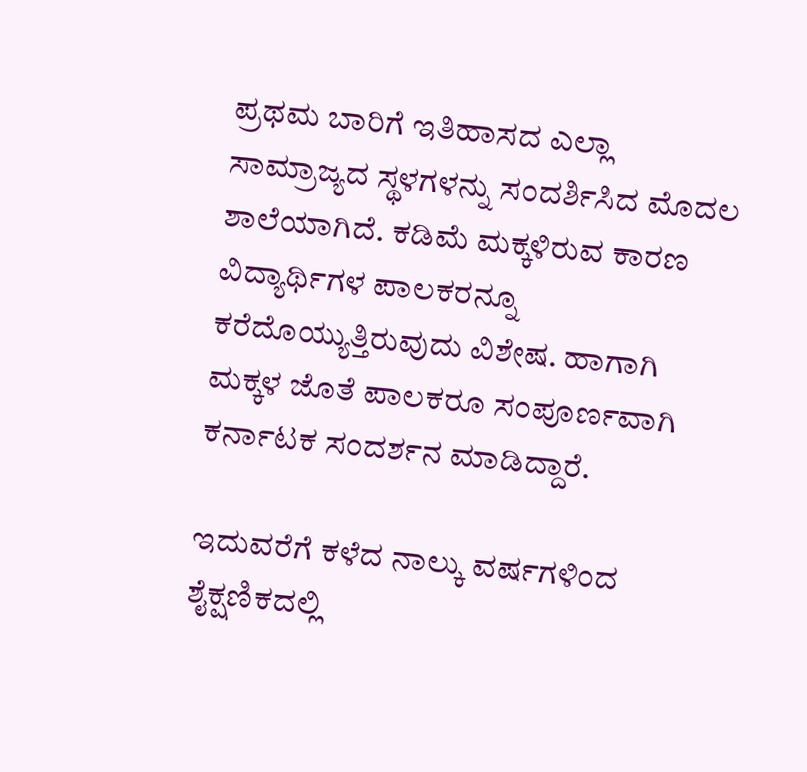ಪ್ರಥಮ ಬಾರಿಗೆ ಇತಿಹಾಸದ ಎಲ್ಲಾ ಸಾಮ್ರಾಜ್ಯದ ಸ್ಥಳಗಳನ್ನು ಸಂದರ್ಶಿಸಿದ ಮೊದಲ ಶಾಲೆಯಾಗಿದೆ. ಕಡಿಮೆ ಮಕ್ಕಳಿರುವ ಕಾರಣ ವಿದ್ಯಾರ್ಥಿಗಳ ಪಾಲಕರನ್ನೂ ಕರೆದೊಯ್ಯುತ್ತಿರುವುದು ವಿಶೇಷ. ಹಾಗಾಗಿ ಮಕ್ಕಳ ಜೊತೆ ಪಾಲಕರೂ ಸಂಪೂರ್ಣವಾಗಿ ಕರ್ನಾಟಕ ಸಂದರ್ಶನ ಮಾಡಿದ್ದಾರೆ.

ಇದುವರೆಗೆ ಕಳೆದ ನಾಲ್ಕು ವರ್ಷಗಳಿಂದ ಶೈಕ್ಷಣಿಕದಲ್ಲಿ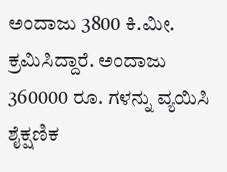ಅಂದಾಜು 3800 ಕಿ.ಮೀ. ಕ್ರಮಿಸಿದ್ದಾರೆ. ಅಂದಾಜು 360000 ರೂ. ಗಳನ್ನು ವ್ಯಯಿಸಿ ಶೈಕ್ಷಣಿಕ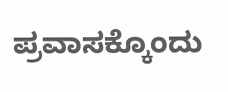ಪ್ರವಾಸಕ್ಕೊಂದು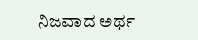ನಿಜವಾದ ಅರ್ಥ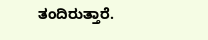ತಂದಿರುತ್ತಾರೆ.